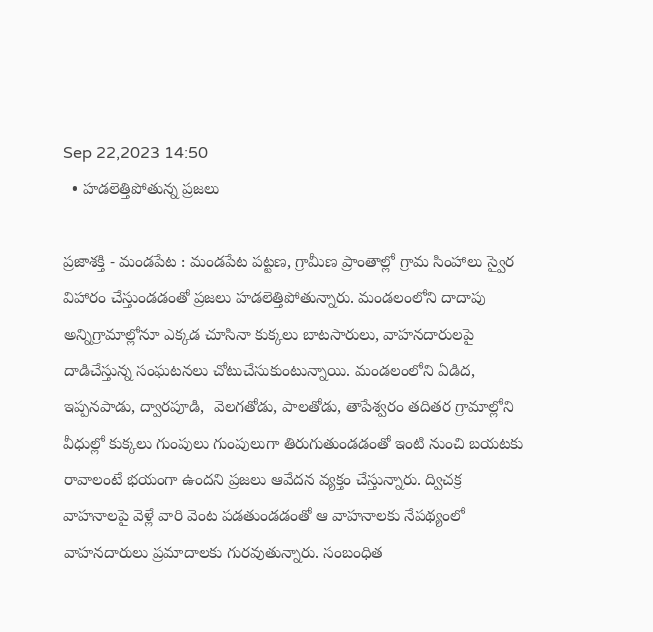Sep 22,2023 14:50
  • హడలెత్తిపోతున్న ప్రజలు

ప్రజాశక్తి - మండపేట : మండపేట పట్టణ, గ్రామీణ ప్రాంతాల్లో గ్రామ సింహాలు స్వైర విహారం చేస్తుండడంతో ప్రజలు హడలెత్తిపోతున్నారు. మండలంలోని దాదాపు అన్నిగ్రామాల్లోనూ ఎక్కడ చూసినా కుక్కలు బాటసారులు, వాహనదారులపై దాడిచేస్తున్న సంఘటనలు చోటుచేసుకుంటున్నాయి. మండలంలోని ఏడిద, ఇప్పనపాడు, ద్వారపూడి,  వెలగతోడు, పాలతోడు, తాపేశ్వరం తదితర గ్రామాల్లోని వీధుల్లో కుక్కలు గుంపులు గుంపులుగా తిరుగుతుండడంతో ఇంటి నుంచి బయటకు రావాలంటే భయంగా ఉందని ప్రజలు ఆవేదన వ్యక్తం చేస్తున్నారు. ద్విచక్ర వాహనాలపై వెళ్లే వారి వెంట పడతుండడంతో ఆ వాహనాలకు నేపథ్యంలో వాహనదారులు ప్రమాదాలకు గురవుతున్నారు. సంబంధిత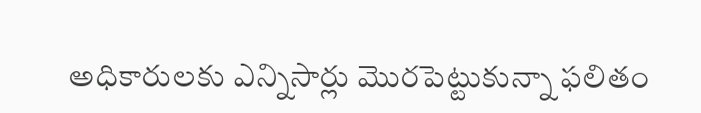అధికారులకు ఎన్నిసార్లు మొరపెట్టుకున్నా ఫలితం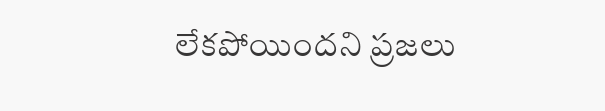లేకపోయిందని ప్రజలు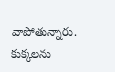వాపోతున్నారు. కుక్కలను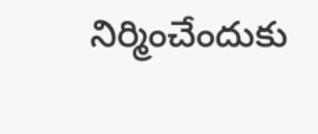నిర్మించేందుకు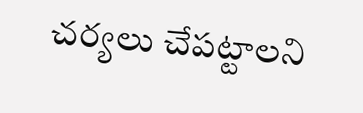చర్యలు చేపట్టాలని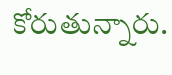కోరుతున్నారు.